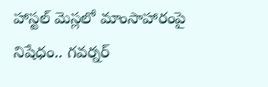హాస్టల్ మెస్లలో మాంసాహారంపై నిషేధం.. గవర్నర్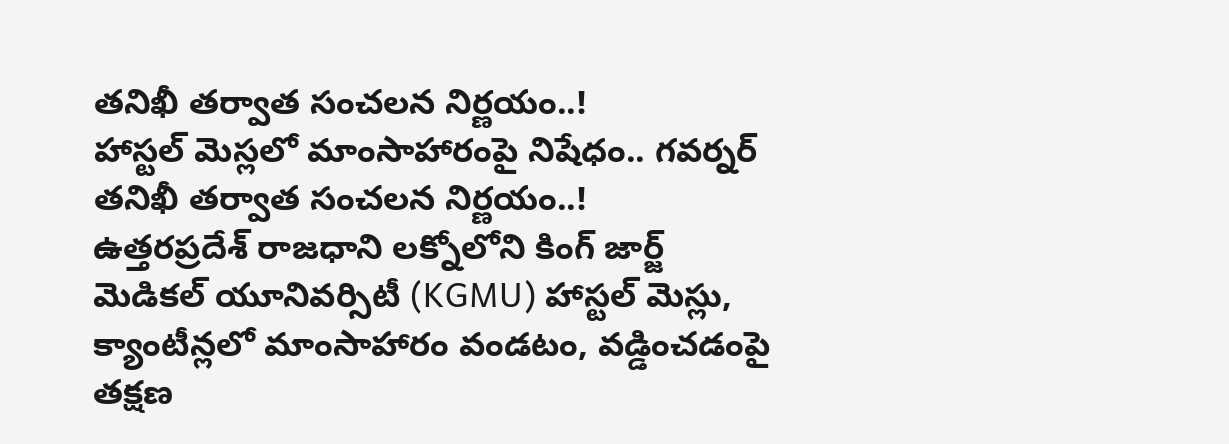తనిఖీ తర్వాత సంచలన నిర్ణయం..!
హాస్టల్ మెస్లలో మాంసాహారంపై నిషేధం.. గవర్నర్ తనిఖీ తర్వాత సంచలన నిర్ణయం..!
ఉత్తరప్రదేశ్ రాజధాని లక్నోలోని కింగ్ జార్జ్ మెడికల్ యూనివర్సిటీ (KGMU) హాస్టల్ మెస్లు, క్యాంటీన్లలో మాంసాహారం వండటం, వడ్డించడంపై తక్షణ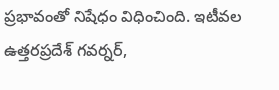ప్రభావంతో నిషేధం విధించింది. ఇటీవల ఉత్తరప్రదేశ్ గవర్నర్,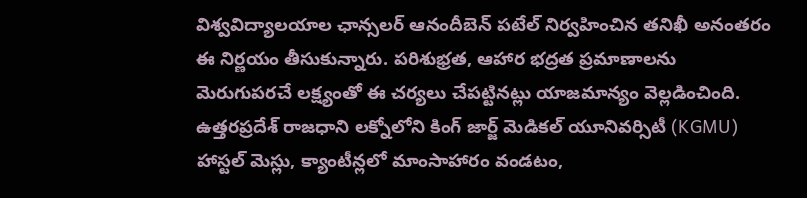విశ్వవిద్యాలయాల ఛాన్సలర్ ఆనందీబెన్ పటేల్ నిర్వహించిన తనిఖీ అనంతరం ఈ నిర్ణయం తీసుకున్నారు. పరిశుభ్రత, ఆహార భద్రత ప్రమాణాలను మెరుగుపరచే లక్ష్యంతో ఈ చర్యలు చేపట్టినట్లు యాజమాన్యం వెల్లడించింది.
ఉత్తరప్రదేశ్ రాజధాని లక్నోలోని కింగ్ జార్జ్ మెడికల్ యూనివర్సిటీ (KGMU) హాస్టల్ మెస్లు, క్యాంటీన్లలో మాంసాహారం వండటం,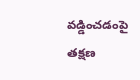వడ్డించడంపై తక్షణ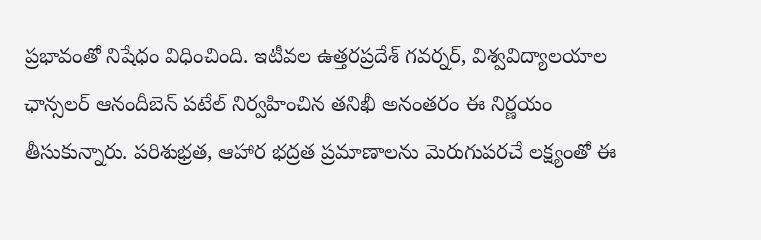ప్రభావంతో నిషేధం విధించింది. ఇటీవల ఉత్తరప్రదేశ్ గవర్నర్, విశ్వవిద్యాలయాల ఛాన్సలర్ ఆనందీబెన్ పటేల్ నిర్వహించిన తనిఖీ అనంతరం ఈ నిర్ణయం తీసుకున్నారు. పరిశుభ్రత, ఆహార భద్రత ప్రమాణాలను మెరుగుపరచే లక్ష్యంతో ఈ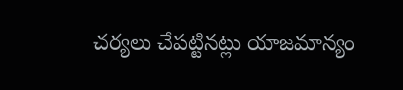చర్యలు చేపట్టినట్లు యాజమాన్యం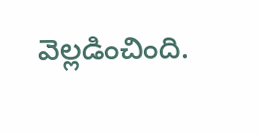వెల్లడించింది.